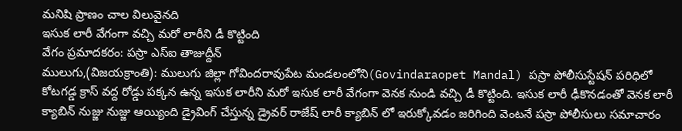మనిషి ప్రాణం చాల విలువైనది
ఇసుక లారీ వేగంగా వచ్చి మరో లారీని డీ కొట్టింది
వేగం ప్రమాదకరం: పస్రా ఎస్ఐ తాజుద్దీన్
ములుగు,(విజయక్రాంతి): ములుగు జిల్లా గోవిందరావుపేట మండలంలోని(Govindaraopet Mandal) పస్రా పోలీసుస్టేషన్ పరిధిలో కోటగడ్డ క్రాస్ వద్ద రోడ్డు పక్కన ఉన్న ఇసుక లారీని మరో ఇసుక లారీ వేగంగా వెనక నుండి వచ్చి డీ కొట్టింది. ఇసుక లారీ ఢీకొనడంతో వెనక లారీ క్యాబిన్ నుజ్జు నుజ్జు ఆయ్యింది డ్రైవింగ్ చేస్తున్న డ్రైవర్ రాజేష్ లారీ క్యాబిన్ లో ఇరుక్కోవడం జరిగింది వెంటనే పస్రా పోలీసులు సమాచారం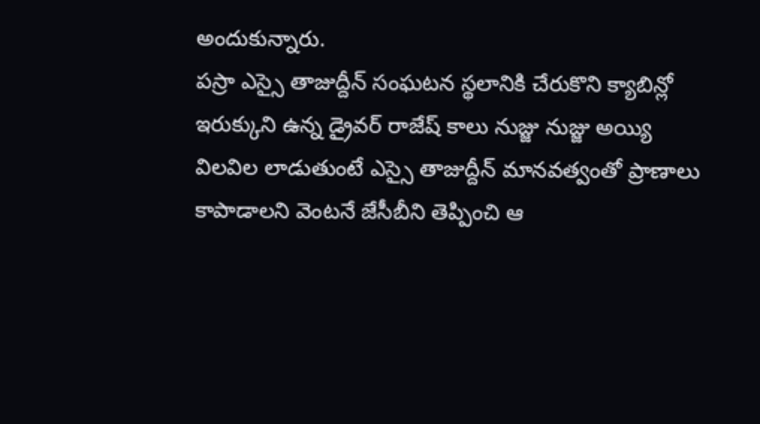అందుకున్నారు.
పస్రా ఎస్సై తాజుద్దీన్ సంఘటన స్థలానికి చేరుకొని క్యాబిన్లో ఇరుక్కుని ఉన్న డ్రైవర్ రాజేష్ కాలు నుజ్జు నుజ్జు అయ్యి విలవిల లాడుతుంటే ఎస్సై తాజుద్దీన్ మానవత్వంతో ప్రాణాలు కాపాడాలని వెంటనే జేసీబీని తెప్పించి ఆ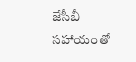జేసీబీ సహాయంతో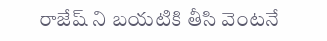రాజేష్ ని బయటికి తీసి వెంటనే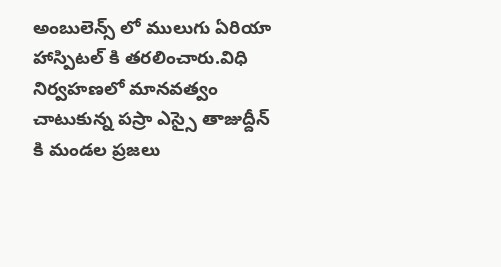అంబులెన్స్ లో ములుగు ఏరియా హాస్పిటల్ కి తరలించారు.విధి నిర్వహణలో మానవత్వం చాటుకున్న పస్రా ఎస్సై తాజుద్దీన్ కి మండల ప్రజలు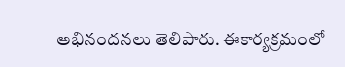అభినందనలు తెలిపారు. ఈకార్యక్రమంలో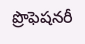ప్రొఫెషనరీ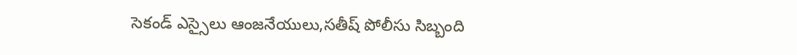సెకండ్ ఎస్సైలు ఆంజనేయులు,సతీష్ పోలీసు సిబ్బంది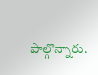పాల్గొన్నారు.